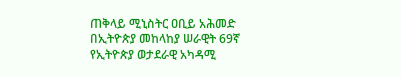ጠቅላይ ሚኒስትር ዐቢይ አሕመድ በኢትዮጵያ መከላከያ ሠራዊት 69ኛ የኢትዮጵያ ወታደራዊ አካዳሚ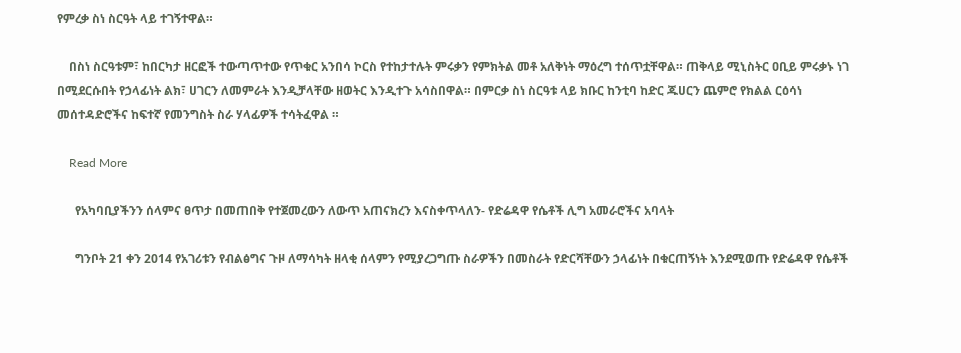የምረቃ ስነ ስርዓት ላይ ተገኝተዋል።

    በስነ ስርዓቱም፣ ከበርካታ ዘርፎች ተውጣጥተው የጥቁር አንበሳ ኮርስ የተከታተሉት ምሩቃን የምክትል መቶ አለቅነት ማዕረግ ተሰጥቷቸዋል። ጠቅላይ ሚኒስትር ዐቢይ ምሩቃኑ ነገ በሚደርሱበት የኃላፊነት ልክ፣ ሀገርን ለመምራት እንዲቻላቸው ዘወትር እንዲተጉ አሳስበዋል። በምርቃ ስነ ስርዓቱ ላይ ክቡር ከንቲባ ከድር ጁሀርን ጨምሮ የክልል ርዕሳነ መሰተዳድሮችና ከፍተኛ የመንግስት ስራ ሃላፊዎች ተሳትፈዋል ።

    Read More

      የአካባቢያችንን ሰላምና ፀጥታ በመጠበቅ የተጀመረውን ለውጥ አጠናክረን እናስቀጥላለን- የድሬዳዋ የሴቶች ሊግ አመራሮችና አባላት

      ግንቦት 21 ቀን 2014 የአገሪቱን የብልፅግና ጉዞ ለማሳካት ዘላቂ ሰላምን የሚያረጋግጡ ስራዎችን በመስራት የድርሻቸውን ኃላፊነት በቁርጠኝነት እንደሚወጡ የድሬዳዋ የሴቶች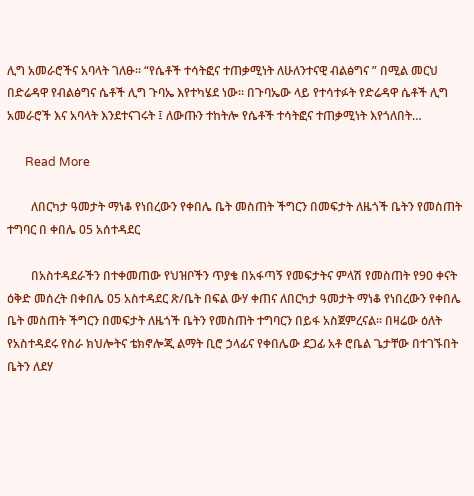ሊግ አመራሮችና አባላት ገለፁ። “የሴቶች ተሳትፎና ተጠቃሚነት ለሁለንተናዊ ብልፅግና ” በሚል መርህ በድሬዳዋ የብልፅግና ሴቶች ሊግ ጉባኤ እየተካሄደ ነው። በጉባኤው ላይ የተሳተፉት የድሬዳዋ ሴቶች ሊግ አመራሮች እና አባላት እንደተናገሩት ፤ ለውጡን ተከትሎ የሴቶች ተሳትፎና ተጠቃሚነት እየጎለበት…

      Read More

        ለበርካታ ዓመታት ማነቆ የነበረውን የቀበሌ ቤት መስጠት ችግርን በመፍታት ለዜጎች ቤትን የመስጠት ተግባር በ ቀበሌ 05 አሰተዳደር

        በአስተዳደራችን በተቀመጠው የህዝቦችን ጥያቄ በአፋጣኝ የመፍታትና ምላሽ የመስጠት የ90 ቀናት ዕቅድ መሰረት በቀበሌ 05 አስተዳደር ጽ/ቤት በፍል ውሃ ቀጠና ለበርካታ ዓመታት ማነቆ የነበረውን የቀበሌ ቤት መስጠት ችግርን በመፍታት ለዜጎች ቤትን የመስጠት ተግባርን በይፋ አስጀምረናል፡፡ በዛሬው ዕለት የአስተዳደሩ የስራ ክህሎትና ቴክኖሎጂ ልማት ቢሮ ኃላፊና የቀበሌው ደጋፊ አቶ ሮቤል ጌታቸው በተገኙበት ቤትን ለደሃ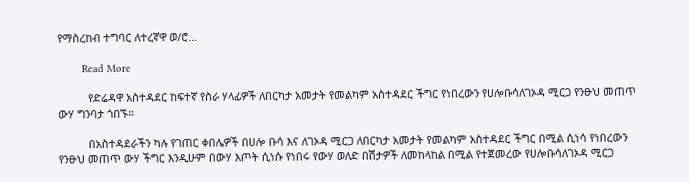የማስረከብ ተግባር ለተረኛዋ ወ/ሮ…

        Read More

          የድሬዳዋ አስተዳደር ከፍተኛ የስራ ሃላፊዎች ለበርካታ አመታት የመልካም አስተዳደር ችግር የነበረውን የሀሎቡሳለገኦዳ ሚርጋ የንፁህ መጠጥ ውሃ ግንባታ ጎበኙ።

          በአስተዳደራችን ካሉ የገጠር ቀበሌዎች በሀሎ ቡሳ እና ለገኦዳ ሚርጋ ለበርካታ አመታት የመልካም አስተዳደር ችግር በሚል ሲነሳ የነበረውን የንፁህ መጠጥ ውሃ ችግር እንዲሁም በውሃ እጦት ሲነሱ የነበሩ የውሃ ወለድ በሽታዎች ለመከላከል በሚል የተጀመረው የሀሎቡሳለገኦዳ ሚርጋ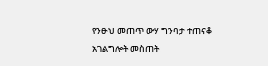የንፁህ መጠጥ ውሃ ግንባታ ተጠናቆ አገልግሎት መስጠት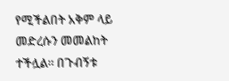የሚችልበት አቅም ላይ መድረሱን መመልከት ተችሏል። በጉብኝቱ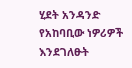ሂደት አንዳንድ የአከባቢው ነዎሪዎች እንደገለፁት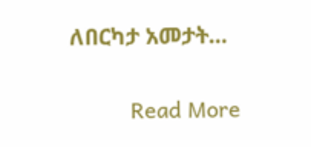ለበርካታ አመታት…

          Read More